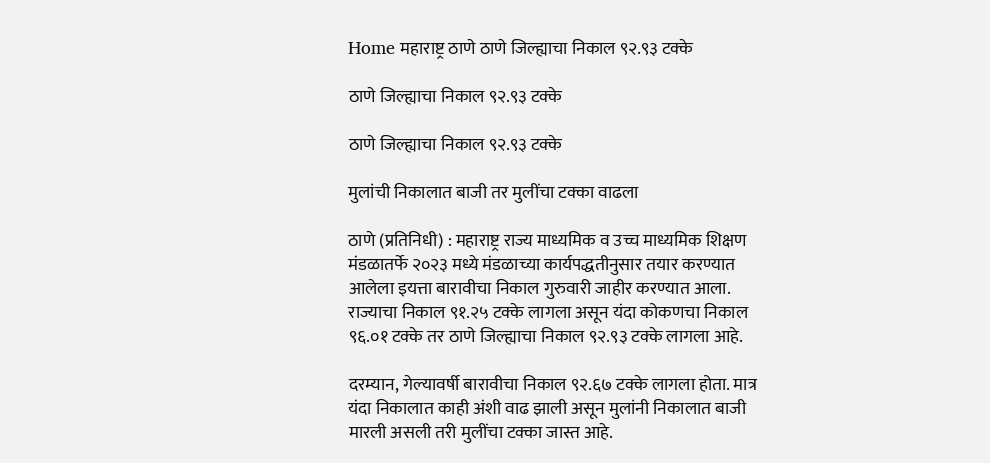Home महाराष्ट्र ठाणे ठाणे जिल्ह्याचा निकाल ९२.९३ टक्के

ठाणे जिल्ह्याचा निकाल ९२.९३ टक्के

ठाणे जिल्ह्याचा निकाल ९२.९३ टक्के

मुलांची निकालात बाजी तर मुलींचा टक्का वाढला

ठाणे (प्रतिनिधी) : महाराष्ट्र राज्य माध्यमिक व उच्च माध्यमिक शिक्षण मंडळातर्फे २०२३ मध्ये मंडळाच्या कार्यपद्धतीनुसार तयार करण्यात आलेला इयत्ता बारावीचा निकाल गुरुवारी जाहीर करण्यात आला. राज्याचा निकाल ९१.२५ टक्के लागला असून यंदा कोकणचा निकाल ९६.०१ टक्के तर ठाणे जिल्ह्याचा निकाल ९२.९३ टक्के लागला आहे.

दरम्यान, गेल्यावर्षी बारावीचा निकाल ९२.६७ टक्के लागला होता. मात्र यंदा निकालात काही अंशी वाढ झाली असून मुलांनी निकालात बाजी मारली असली तरी मुलींचा टक्का जास्त आहे.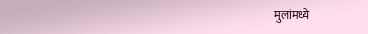मुलांमध्ये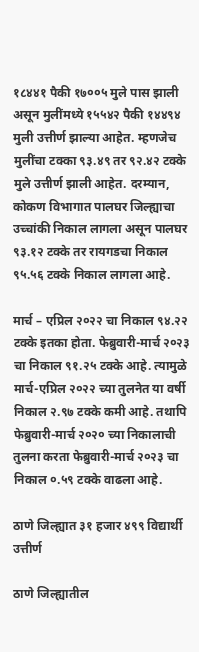१८४४१ पैकी १७००५ मुले पास झाली असून मुलींमध्ये १५५४२ पैकी १४४९४ मुली उत्तीर्ण झाल्या आहेत. म्हणजेच मुलींचा टक्का ९३.४९ तर ९२.४२ टक्के मुले उत्तीर्ण झाली आहेत. दरम्यान, कोकण विभागात पालघर जिल्ह्याचा उच्चांकी निकाल लागला असून पालघर ९३.१२ टक्के तर रायगडचा निकाल ९५.५६ टक्के निकाल लागला आहे.

मार्च – एप्रिल २०२२ चा निकाल ९४.२२ टक्के इतका होता. फेब्रुवारी-मार्च २०२३ चा निकाल ९१.२५ टक्के आहे. त्यामुळे मार्च-एप्रिल २०२२ च्या तुलनेत या वर्षी निकाल २.९७ टक्के कमी आहे. तथापि फेब्रुवारी-मार्च २०२० च्या निकालाची तुलना करता फेब्रुवारी-मार्च २०२३ चा निकाल ०.५९ टक्के वाढला आहे.

ठाणे जिल्ह्यात ३१ हजार ४९९ विद्यार्थी उत्तीर्ण

ठाणे जिल्ह्यातील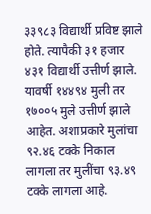३३९८३ विद्यार्थी प्रविष्ट झाले होते. त्यापैकी ३१ हजार ४३१ विद्यार्थी उत्तीर्ण झाले. यावर्षी १४४९४ मुली तर १७००५ मुले उत्तीर्ण झाले आहेत. अशाप्रकारे मुलांचा ९२.४६ टक्के निकाल लागला तर मुलींचा ९३.४९ टक्के लागला आहे.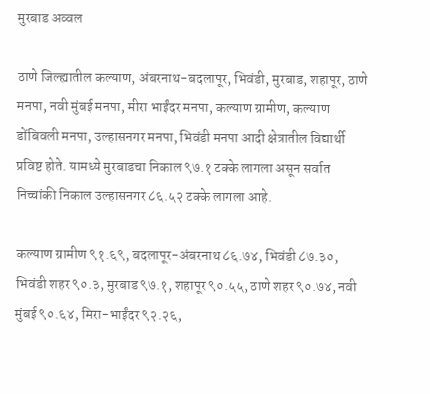मुरबाड अव्वल

ठाणे जिल्ह्यातील कल्याण, अंबरनाथ-बदलापूर, भिवंडी, मुरबाड, शहापूर, ठाणे मनपा, नवी मुंबई मनपा, मीरा भाईंदर मनपा, कल्याण ग्रामीण, कल्याण डोंबिवली मनपा, उल्हासनगर मनपा, भिवंडी मनपा आदी क्षेत्रातील विद्यार्थी प्रविष्ट होते. यामध्ये मुरबाडचा निकाल ९७.१ टक्के लागला असून सर्वात निच्चांकी निकाल उल्हासनगर ८६.५२ टक्के लागला आहे.

कल्याण ग्रामीण ९१.६९, बदलापूर-अंबरनाथ ८६.७४, भिवंडी ८७.३०, भिवंडी शहर ९०.३, मुरबाड ९७.१, शहापूर ९०.५५, ठाणे शहर ९०.७४, नवी मुंबई ९०.६४, मिरा-भाईंदर ९२.२६,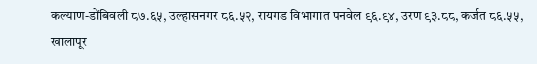कल्याण-डोंबिवली ८७.६५, उल्हासनगर ८६.५२, रायगड विभागात पनवेल ९६.९४, उरण ९३.८८, कर्जत ८६.५५, खालापूर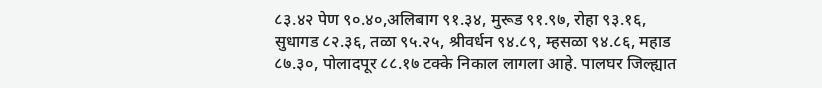८३.४२ पेण ९०.४०,अलिबाग ९१.३४, मुरूड ९१.९७, रोहा ९३.१६, सुधागड ८२.३६, तळा ९५.२५, श्रीवर्धन ९४.८९, म्हसळा ९४.८६, महाड ८७.३०, पोलादपूर ८८.१७ टक्के निकाल लागला आहे. पालघर जिल्ह्यात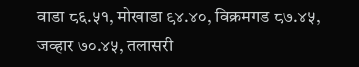वाडा ८६.५१, मोखाडा ९४.४०, विक्रमगड ८७.४५, जव्हार ७०.४५, तलासरी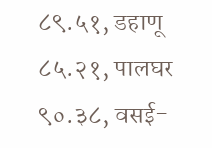८९.५१, डहाणू ८५.२१, पालघर ९०.३८, वसई-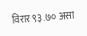विरार ९३.७० असा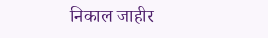निकाल जाहीर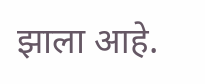झाला आहे.